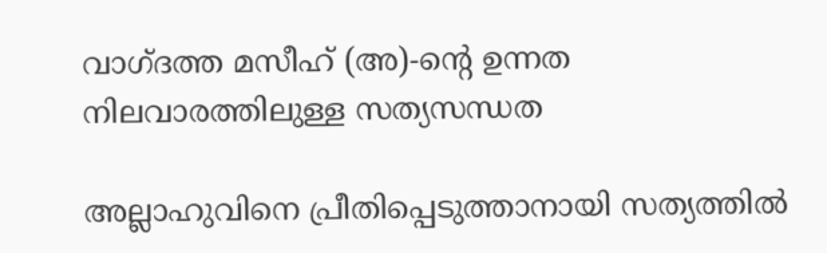വാഗ്ദത്ത മസീഹ് (അ)-ന്റെ ഉന്നത നിലവാരത്തിലുള്ള സത്യസന്ധത

അല്ലാഹുവിനെ പ്രീതിപ്പെടുത്താനായി സത്യത്തിൽ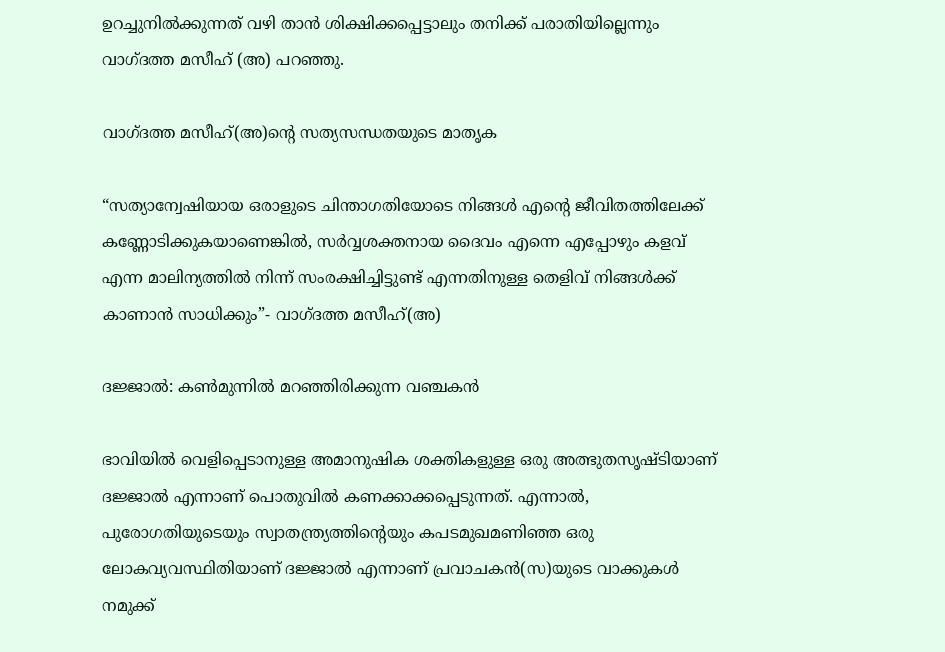ഉറച്ചുനിൽക്കുന്നത് വഴി താൻ ശിക്ഷിക്കപ്പെട്ടാലും തനിക്ക് പരാതിയില്ലെന്നും വാഗ്ദത്ത മസീഹ് (അ) പറഞ്ഞു.

വാഗ്ദത്ത മസീഹ്(അ)ന്റെ സത്യസന്ധതയുടെ മാതൃക

“സത്യാന്വേഷിയായ ഒരാളുടെ ചിന്താഗതിയോടെ നിങ്ങൾ എന്റെ ജീവിതത്തിലേക്ക് കണ്ണോടിക്കുകയാണെങ്കിൽ, സർവ്വശക്തനായ ദൈവം എന്നെ എപ്പോഴും കളവ് എന്ന മാലിന്യത്തിൽ നിന്ന് സംരക്ഷിച്ചിട്ടുണ്ട് എന്നതിനുള്ള തെളിവ് നിങ്ങൾക്ക് കാണാൻ സാധിക്കും”- വാഗ്ദത്ത മസീഹ്(അ)

ദജ്ജാല്‍: കൺമുന്നിൽ മറഞ്ഞിരിക്കുന്ന വഞ്ചകന്‍

ഭാവിയില്‍ വെളിപ്പെടാനുള്ള അമാനുഷിക ശക്തികളുള്ള ഒരു അത്ഭുതസൃഷ്ടിയാണ് ദജ്ജാല്‍ എന്നാണ് പൊതുവില്‍ കണക്കാക്കപ്പെടുന്നത്. എന്നാല്‍, പുരോഗതിയുടെയും സ്വാതന്ത്ര്യത്തിന്‍റെയും കപടമുഖമണിഞ്ഞ ഒരു ലോകവ്യവസ്ഥിതിയാണ് ദജ്ജാല്‍ എന്നാണ് പ്രവാചകന്‍(സ)യുടെ വാക്കുകള്‍ നമുക്ക്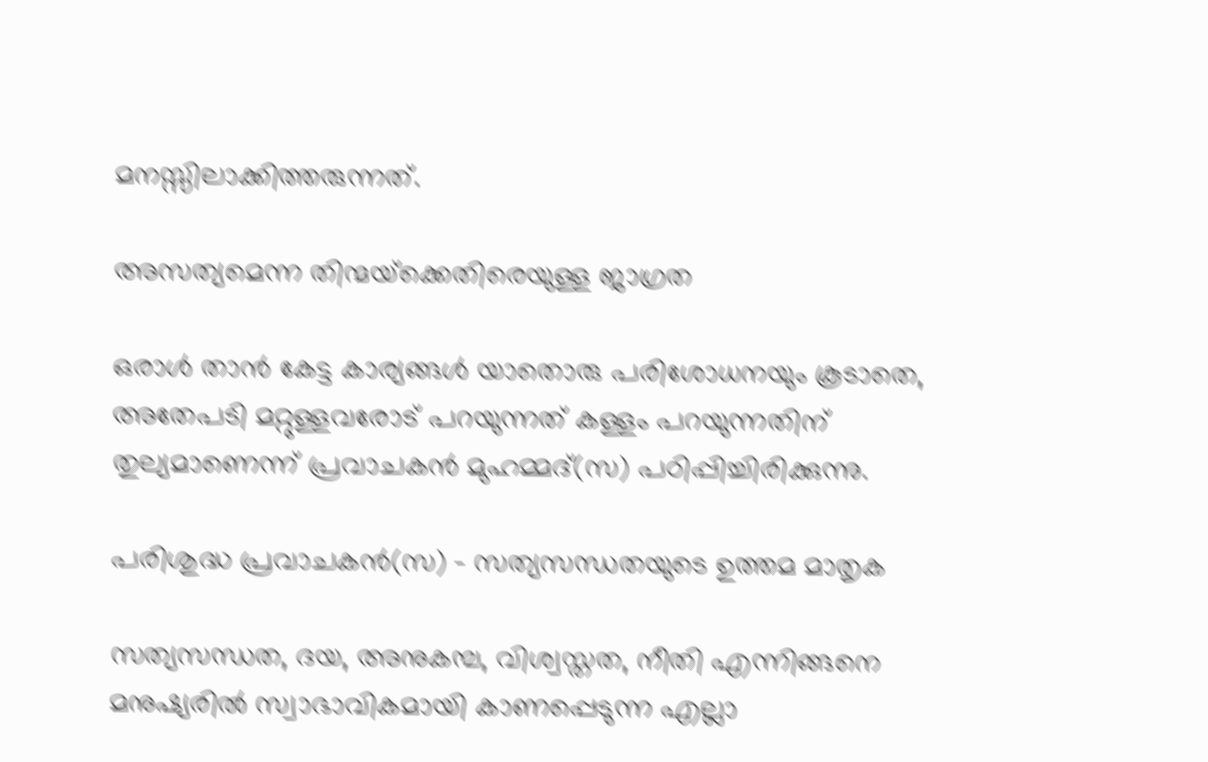മനസ്സിലാക്കിത്തരുന്നത്.

അസത്യമെന്ന തിന്മയ്‌ക്കെതിരെയുള്ള ജാഗ്രത

ഒരാള്‍ താന്‍ കേട്ട കാര്യങ്ങള്‍ യാതൊരു പരിശോധനയും കൂടാതെ, അതേപടി മറ്റുള്ളവരോട് പറയുന്നത് കള്ളം പറയുന്നതിന് തുല്യമാണെന്ന് പ്രവാചകന്‍ മുഹമ്മദ്‌(സ) പഠിപ്പിച്ചിരിക്കുന്നു.

പരിശുദ്ധ പ്രവാചകൻ(സ) – സത്യസന്ധതയുടെ ഉത്തമ മാതൃക

സത്യസന്ധത, ദയ, അനുകമ്പ, വിശ്വസ്തത, നീതി എന്നിങ്ങനെ മനുഷ്യരിൽ സ്വാഭാവികമായി കാണപ്പെടുന്ന എല്ലാ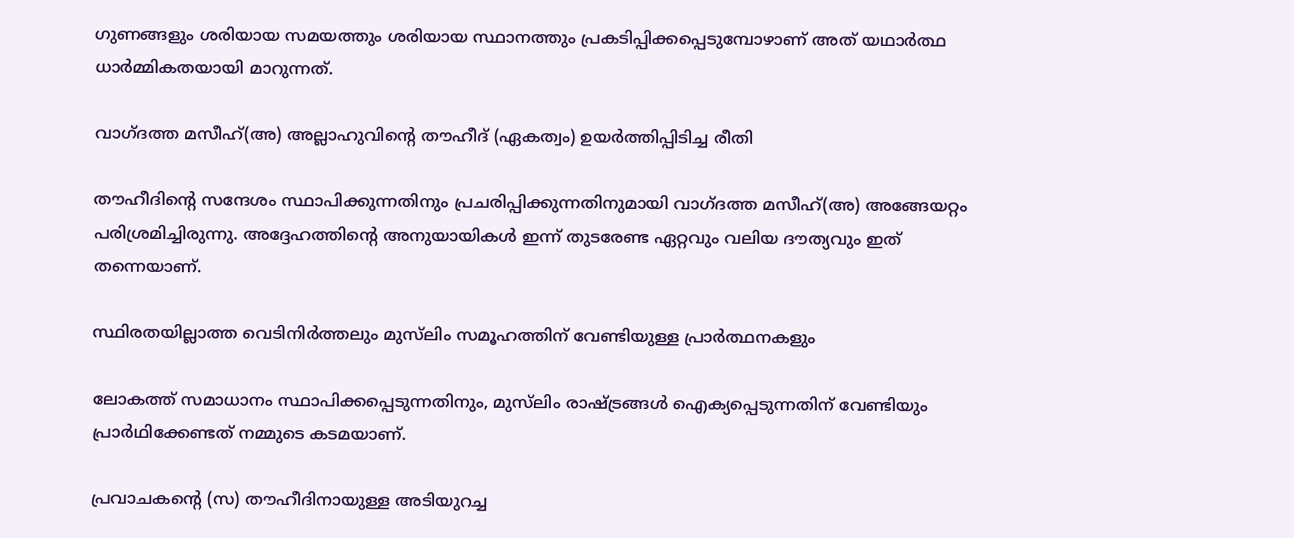ഗുണങ്ങളും ശരിയായ സമയത്തും ശരിയായ സ്ഥാനത്തും പ്രകടിപ്പിക്കപ്പെടുമ്പോഴാണ് അത് യഥാർത്ഥ ധാർമ്മികതയായി മാറുന്നത്.

വാഗ്ദത്ത മസീഹ്(അ) അല്ലാഹുവിന്‍റെ തൗഹീദ് (ഏകത്വം) ഉയർത്തിപ്പിടിച്ച രീതി

തൗഹീദിന്‍റെ സന്ദേശം സ്ഥാപിക്കുന്നതിനും പ്രചരിപ്പിക്കുന്നതിനുമായി വാഗ്ദത്ത മസീഹ്(അ) അങ്ങേയറ്റം പരിശ്രമിച്ചിരുന്നു. അദ്ദേഹത്തിന്‍റെ അനുയായികൾ ഇന്ന് തുടരേണ്ട ഏറ്റവും വലിയ ദൗത്യവും ഇത് തന്നെയാണ്.

സ്ഥിരതയില്ലാത്ത വെടിനിർത്തലും മുസ്‌ലിം സമൂഹത്തിന് വേണ്ടിയുള്ള പ്രാർത്ഥനകളും

ലോകത്ത് സമാധാനം സ്ഥാപിക്കപ്പെടുന്നതിനും, മുസ്‌ലിം രാഷ്ട്രങ്ങൾ ഐക്യപ്പെടുന്നതിന് വേണ്ടിയും പ്രാർഥിക്കേണ്ടത് നമ്മുടെ കടമയാണ്.

പ്രവാചകന്റെ (സ) തൗഹീദിനായുള്ള അടിയുറച്ച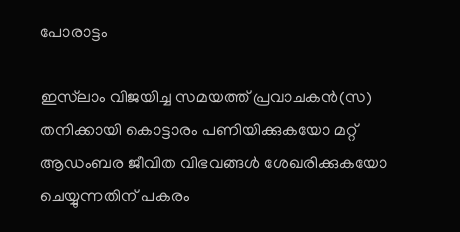പോരാട്ടം

ഇസ്‌ലാം വിജയിച്ച സമയത്ത് പ്രവാചകൻ(സ) തനിക്കായി കൊട്ടാരം പണിയിക്കുകയോ മറ്റ് ആഡംബര ജീവിത വിഭവങ്ങൾ ശേഖരിക്കുകയോ ചെയ്യുന്നതിന് പകരം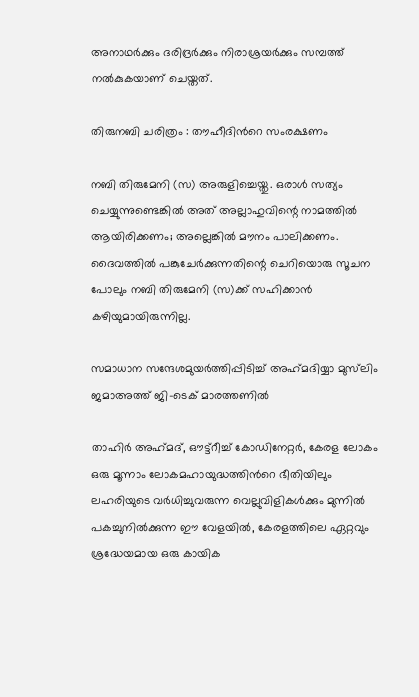അനാഥർക്കും ദരിദ്രർക്കും നിരാശ്രയർക്കും സമ്പത്ത് നൽകുകയാണ് ചെയ്തത്.

തിരുനബി ചരിത്രം : തൗഹീദിൻറെ സംരക്ഷണം

നബി തിരുമേനി (സ) അരുളിച്ചെയ്തു. ഒരാൾ സത്യം ചെയ്യുന്നുണ്ടെങ്കിൽ അത് അല്ലാഹുവിന്റെ നാമത്തിൽ ആയിരിക്കണം; അല്ലെങ്കിൽ മൗനം പാലിക്കണം. ദൈവത്തിൽ പങ്കുചേർക്കുന്നതിന്റെ ചെറിയൊരു സൂചന പോലും നബി തിരുമേനി (സ)ക്ക് സഹിക്കാൻ കഴിയുമായിരുന്നില്ല.

സമാധാന സന്ദേശമുയർത്തിപ്പിടിച്ച് അഹ്‌മദിയ്യാ മുസ്‌ലിം ജമാഅത്ത് ജി-ടെക് മാരത്തണിൽ

താഹിര്‍ അഹ്‍മദ്, ഔട്ട്‌റീച്ച് കോഡിനേറ്റര്‍, കേരള ലോകം ഒരു മൂന്നാം ലോകമഹായുദ്ധത്തിന്‍റെ ഭീതിയിലും ലഹരിയുടെ വർധിച്ചുവരുന്ന വെല്ലുവിളികൾക്കും മുന്നിൽ പകച്ചുനിൽക്കുന്ന ഈ വേളയിൽ, കേരളത്തിലെ ഏറ്റവും ശ്രദ്ധേയമായ ഒരു കായിക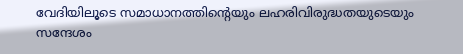വേദിയിലൂടെ സമാധാനത്തിന്‍റെയും ലഹരിവിരുദ്ധതയുടെയും സന്ദേശം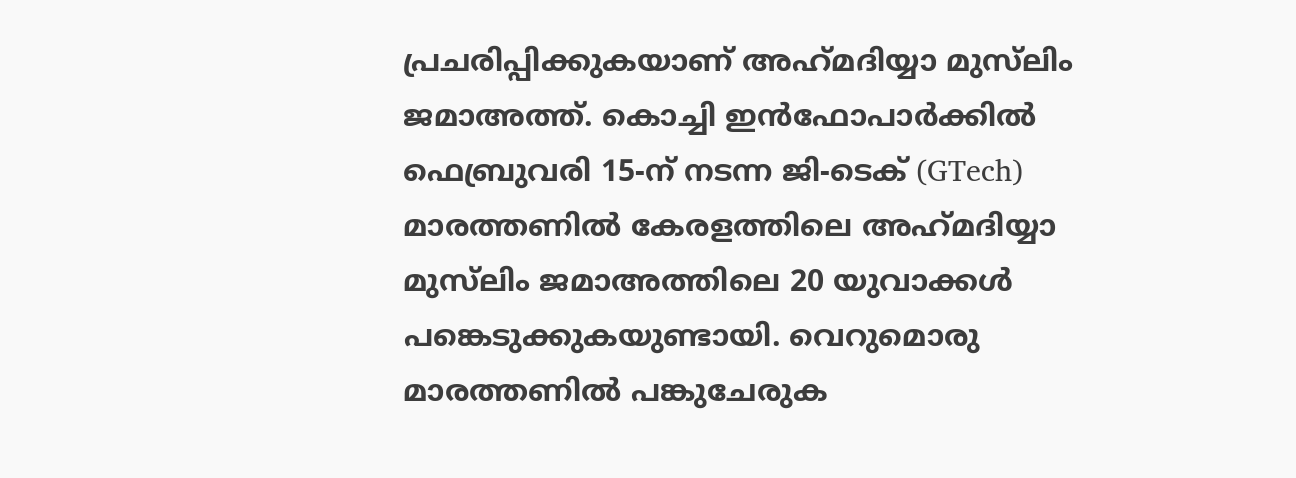പ്രചരിപ്പിക്കുകയാണ് അഹ്‌മദിയ്യാ മുസ്‌ലിം ജമാഅത്ത്. കൊച്ചി ഇൻഫോപാർക്കിൽ ഫെബ്രുവരി 15-ന് നടന്ന ജി-ടെക് (GTech) മാരത്തണിൽ കേരളത്തിലെ അഹ്‌മദിയ്യാ മുസ്‌ലിം ജമാഅത്തിലെ 20 യുവാക്കൾ പങ്കെടുക്കുകയുണ്ടായി. വെറുമൊരു മാരത്തണിൽ പങ്കുചേരുക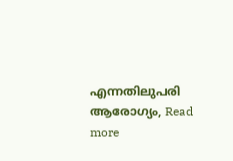എന്നതിലുപരി ആരോഗ്യം, Read more